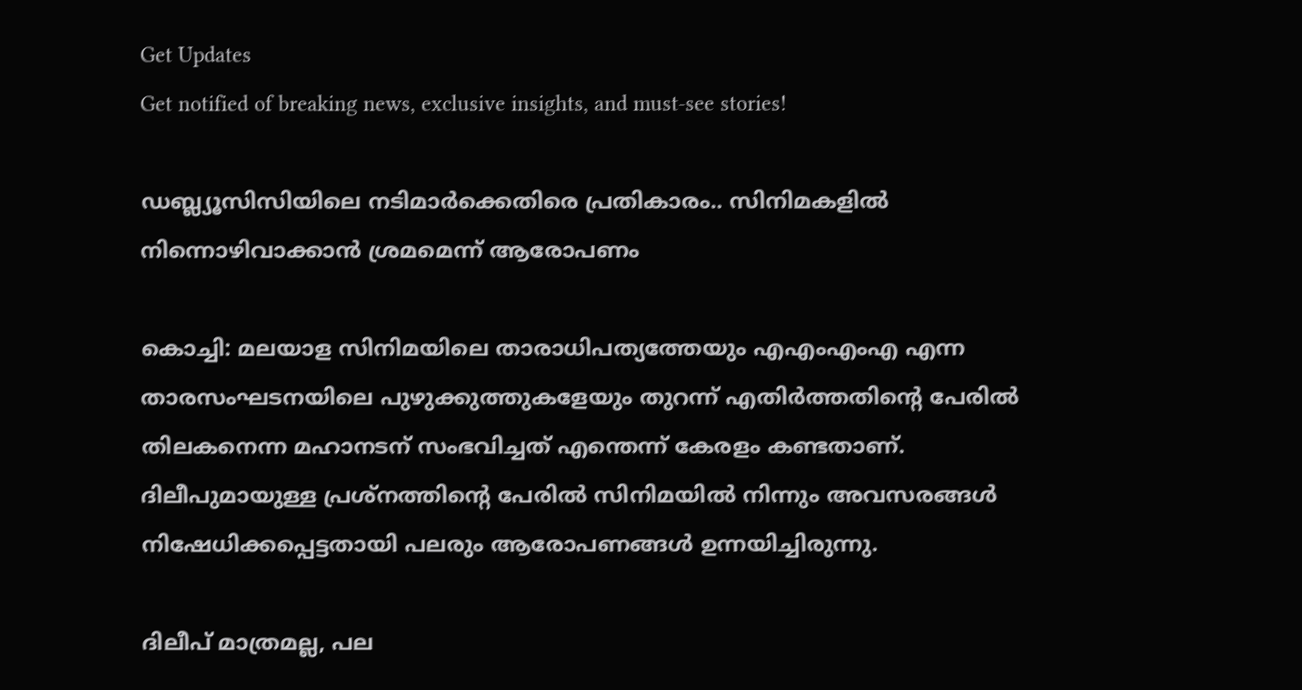Get Updates
Get notified of breaking news, exclusive insights, and must-see stories!

ഡബ്ല്യൂസിസിയിലെ നടിമാർക്കെതിരെ പ്രതികാരം.. സിനിമകളിൽ നിന്നൊഴിവാക്കാൻ ശ്രമമെന്ന് ആരോപണം

കൊച്ചി: മലയാള സിനിമയിലെ താരാധിപത്യത്തേയും എഎംഎംഎ എന്ന താരസംഘടനയിലെ പുഴുക്കുത്തുകളേയും തുറന്ന് എതിര്‍ത്തതിന്റെ പേരില്‍ തിലകനെന്ന മഹാനടന് സംഭവിച്ചത് എന്തെന്ന് കേരളം കണ്ടതാണ്. ദിലീപുമായുള്ള പ്രശ്‌നത്തിന്റെ പേരില്‍ സിനിമയില്‍ നിന്നും അവസരങ്ങള്‍ നിഷേധിക്കപ്പെട്ടതായി പലരും ആരോപണങ്ങള്‍ ഉന്നയിച്ചിരുന്നു.

ദിലീപ് മാത്രമല്ല, പല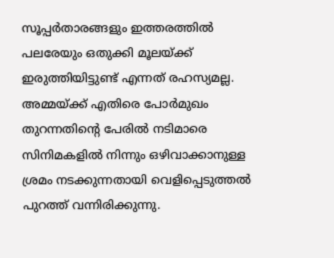സൂപ്പര്‍താരങ്ങളും ഇത്തരത്തില്‍ പലരേയും ഒതുക്കി മൂലയ്ക്ക് ഇരുത്തിയിട്ടുണ്ട് എന്നത് രഹസ്യമല്ല. അമ്മയ്ക്ക് എതിരെ പോര്‍മുഖം തുറന്നതിന്റെ പേരില്‍ നടിമാരെ സിനിമകളില്‍ നിന്നും ഒഴിവാക്കാനുള്ള ശ്രമം നടക്കുന്നതായി വെളിപ്പെടുത്തല്‍ പുറത്ത് വന്നിരിക്കുന്നു.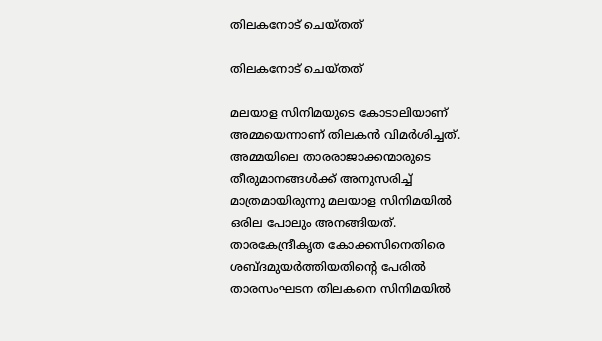തിലകനോട് ചെയ്തത്

തിലകനോട് ചെയ്തത്

മലയാള സിനിമയുടെ കോടാലിയാണ് അമ്മയെന്നാണ് തിലകന്‍ വിമര്‍ശിച്ചത്. അമ്മയിലെ താരരാജാക്കന്മാരുടെ തീരുമാനങ്ങള്‍ക്ക് അനുസരിച്ച് മാത്രമായിരുന്നു മലയാള സിനിമയില്‍ ഒരില പോലും അനങ്ങിയത്. താരകേന്ദ്രീകൃത കോക്കസിനെതിരെ ശബ്ദമുയര്‍ത്തിയതിന്റെ പേരില്‍ താരസംഘടന തിലകനെ സിനിമയില്‍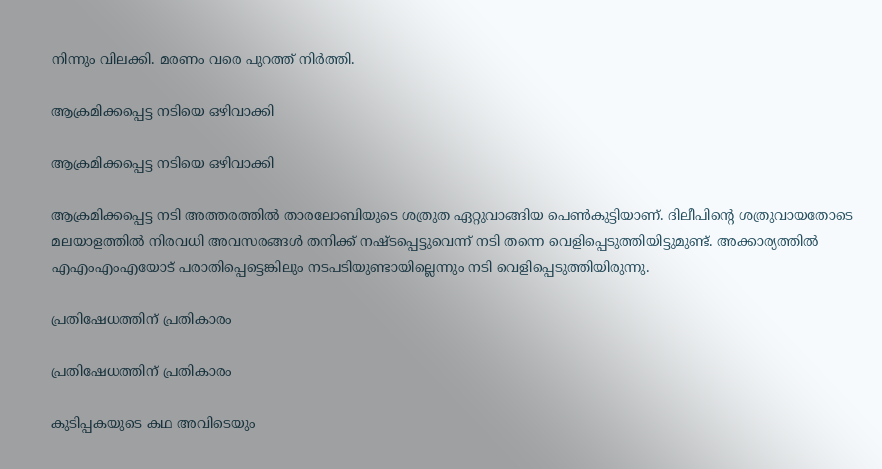നിന്നും വിലക്കി. മരണം വരെ പുറത്ത് നിര്‍ത്തി.

ആക്രമിക്കപ്പെട്ട നടിയെ ഒഴിവാക്കി

ആക്രമിക്കപ്പെട്ട നടിയെ ഒഴിവാക്കി

ആക്രമിക്കപ്പെട്ട നടി അത്തരത്തില്‍ താരലോബിയുടെ ശത്രുത ഏറ്റുവാങ്ങിയ പെണ്‍കുട്ടിയാണ്. ദിലീപിന്റെ ശത്രുവായതോടെ മലയാളത്തില്‍ നിരവധി അവസരങ്ങള്‍ തനിക്ക് നഷ്ടപ്പെട്ടുവെന്ന് നടി തന്നെ വെളിപ്പെടുത്തിയിട്ടുമുണ്ട്. അക്കാര്യത്തില്‍ എഎംഎംഎയോട് പരാതിപ്പെട്ടെങ്കിലും നടപടിയുണ്ടായില്ലെന്നും നടി വെളിപ്പെടുത്തിയിരുന്നു.

പ്രതിഷേധത്തിന് പ്രതികാരം

പ്രതിഷേധത്തിന് പ്രതികാരം

കുടിപ്പകയുടെ കഥ അവിടെയും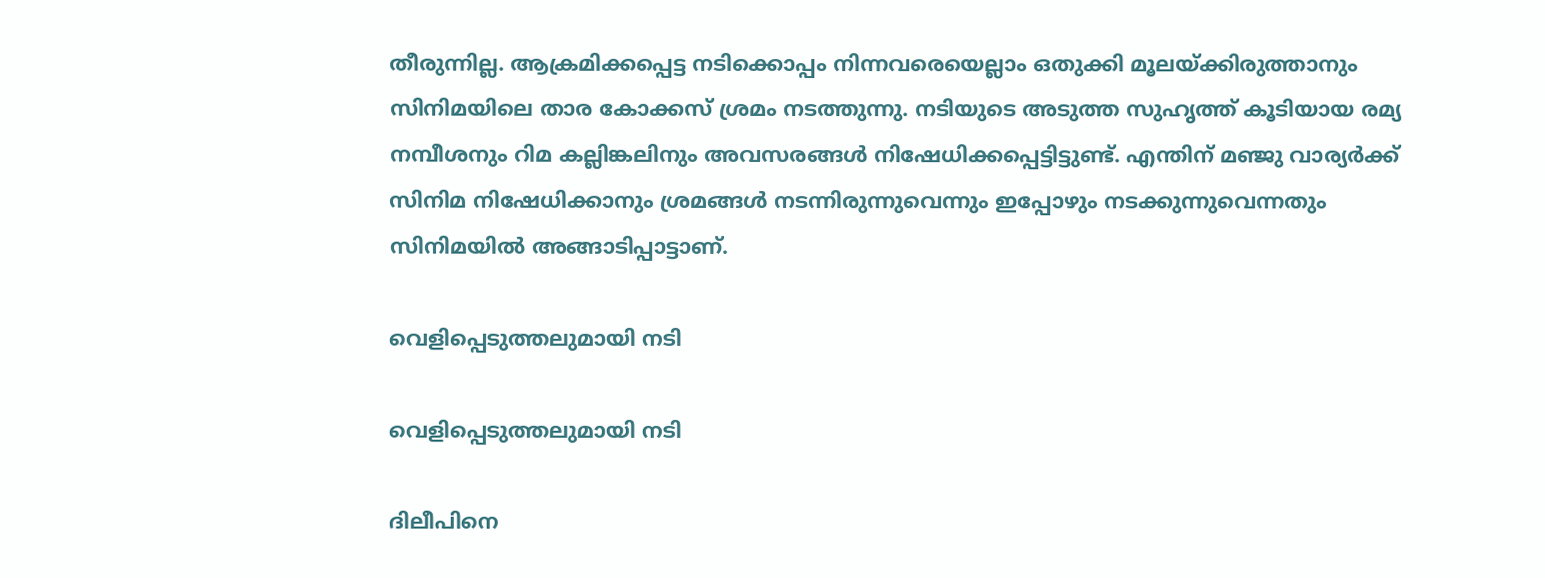തീരുന്നില്ല. ആക്രമിക്കപ്പെട്ട നടിക്കൊപ്പം നിന്നവരെയെല്ലാം ഒതുക്കി മൂലയ്ക്കിരുത്താനും സിനിമയിലെ താര കോക്കസ് ശ്രമം നടത്തുന്നു. നടിയുടെ അടുത്ത സുഹൃത്ത് കൂടിയായ രമ്യ നമ്പീശനും റിമ കല്ലിങ്കലിനും അവസരങ്ങള്‍ നിഷേധിക്കപ്പെട്ടിട്ടുണ്ട്. എന്തിന് മഞ്ജു വാര്യര്‍ക്ക് സിനിമ നിഷേധിക്കാനും ശ്രമങ്ങള്‍ നടന്നിരുന്നുവെന്നും ഇപ്പോഴും നടക്കുന്നുവെന്നതും സിനിമയിൽ അങ്ങാടിപ്പാട്ടാണ്.

വെളിപ്പെടുത്തലുമായി നടി

വെളിപ്പെടുത്തലുമായി നടി

ദിലീപിനെ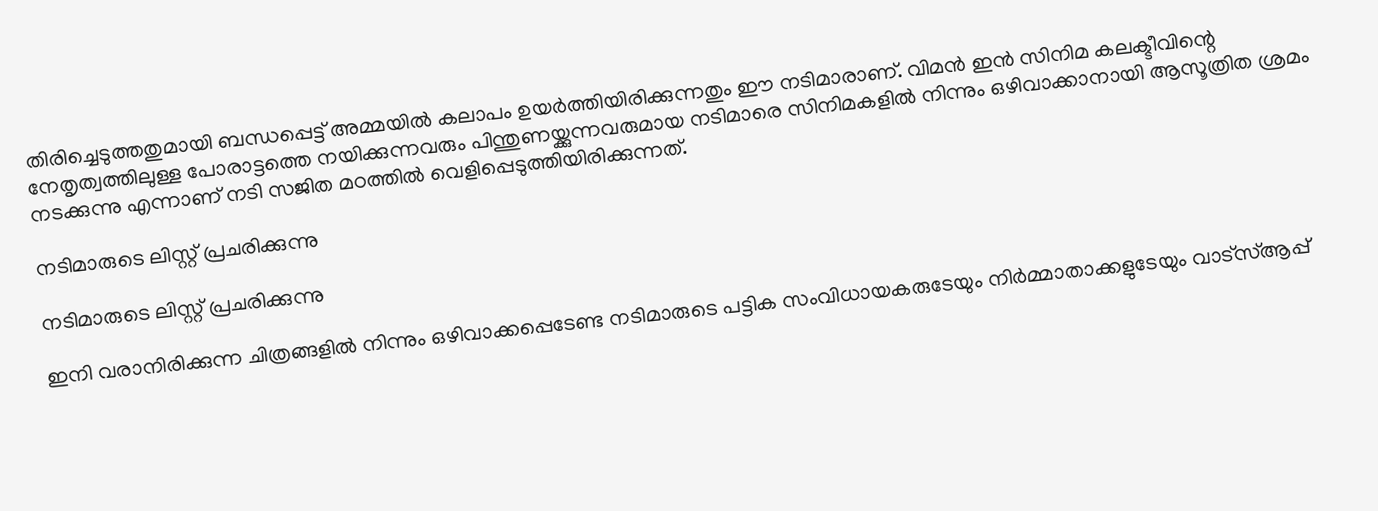തിരിച്ചെടുത്തതുമായി ബന്ധപ്പെട്ട് അമ്മയില്‍ കലാപം ഉയര്‍ത്തിയിരിക്കുന്നതും ഈ നടിമാരാണ്. വിമന്‍ ഇന്‍ സിനിമ കലക്ടീവിന്റെ നേതൃത്വത്തിലുള്ള പോരാട്ടത്തെ നയിക്കുന്നവരും പിന്തുണയ്ക്കുന്നവരുമായ നടിമാരെ സിനിമകളില്‍ നിന്നും ഒഴിവാക്കാനായി ആസൂത്രിത ശ്രമം നടക്കുന്നു എന്നാണ് നടി സജിത മഠത്തില്‍ വെളിപ്പെടുത്തിയിരിക്കുന്നത്.

നടിമാരുടെ ലിസ്റ്റ് പ്രചരിക്കുന്നു

നടിമാരുടെ ലിസ്റ്റ് പ്രചരിക്കുന്നു

ഇനി വരാനിരിക്കുന്ന ചിത്രങ്ങളില്‍ നിന്നും ഒഴിവാക്കപ്പെടേണ്ട നടിമാരുടെ പട്ടിക സംവിധായകരുടേയും നിര്‍മ്മാതാക്കളുടേയും വാട്‌സ്ആപ്പ്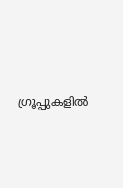ഗ്രൂപ്പുകളില്‍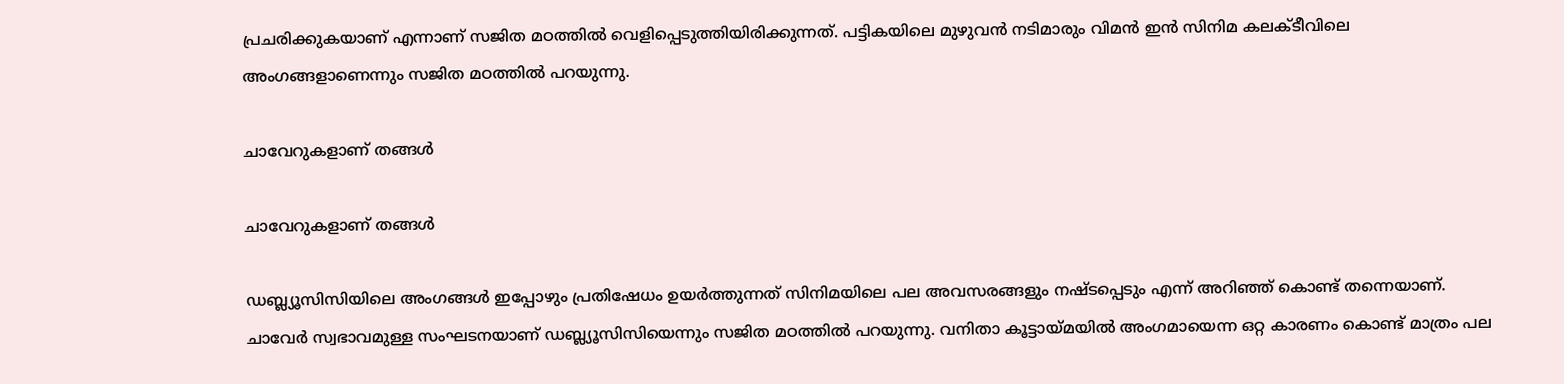പ്രചരിക്കുകയാണ് എന്നാണ് സജിത മഠത്തില്‍ വെളിപ്പെടുത്തിയിരിക്കുന്നത്. പട്ടികയിലെ മുഴുവന്‍ നടിമാരും വിമന്‍ ഇന്‍ സിനിമ കലക്ടീവിലെ അംഗങ്ങളാണെന്നും സജിത മഠത്തില്‍ പറയുന്നു.

ചാവേറുകളാണ് തങ്ങൾ

ചാവേറുകളാണ് തങ്ങൾ

ഡബ്ല്യൂസിസിയിലെ അംഗങ്ങള്‍ ഇപ്പോഴും പ്രതിഷേധം ഉയര്‍ത്തുന്നത് സിനിമയിലെ പല അവസരങ്ങളും നഷ്ടപ്പെടും എന്ന് അറിഞ്ഞ് കൊണ്ട് തന്നെയാണ്. ചാവേര്‍ സ്വഭാവമുള്ള സംഘടനയാണ് ഡബ്ല്യൂസിസിയെന്നും സജിത മഠത്തില്‍ പറയുന്നു. വനിതാ കൂട്ടായ്മയില്‍ അംഗമായെന്ന ഒറ്റ കാരണം കൊണ്ട് മാത്രം പല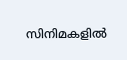സിനിമകളില്‍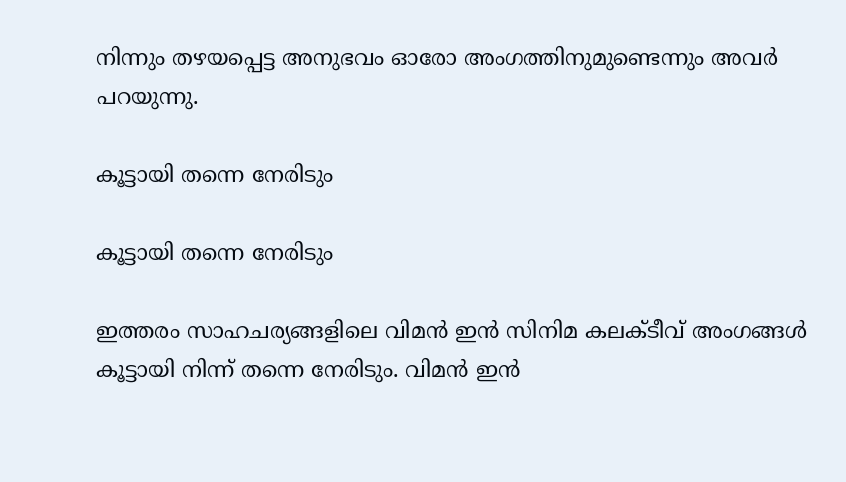നിന്നും തഴയപ്പെട്ട അനുഭവം ഓരോ അംഗത്തിനുമുണ്ടെന്നും അവര്‍ പറയുന്നു.

കൂട്ടായി തന്നെ നേരിടും

കൂട്ടായി തന്നെ നേരിടും

ഇത്തരം സാഹചര്യങ്ങളിലെ വിമന്‍ ഇന്‍ സിനിമ കലക്ടീവ് അംഗങ്ങള്‍ കൂട്ടായി നിന്ന് തന്നെ നേരിടും. വിമന്‍ ഇന്‍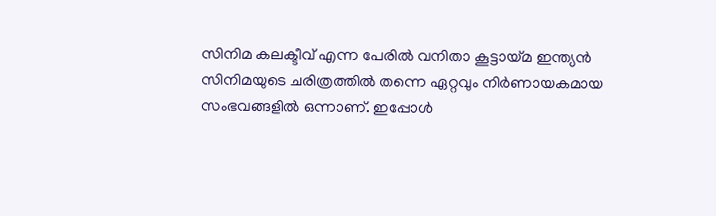സിനിമ കലക്ടീവ് എന്ന പേരില്‍ വനിതാ കൂട്ടായ്മ ഇന്ത്യന്‍ സിനിമയുടെ ചരിത്രത്തില്‍ തന്നെ ഏറ്റവും നിര്‍ണായകമായ സംഭവങ്ങളില്‍ ഒന്നാണ്. ഇപ്പോള്‍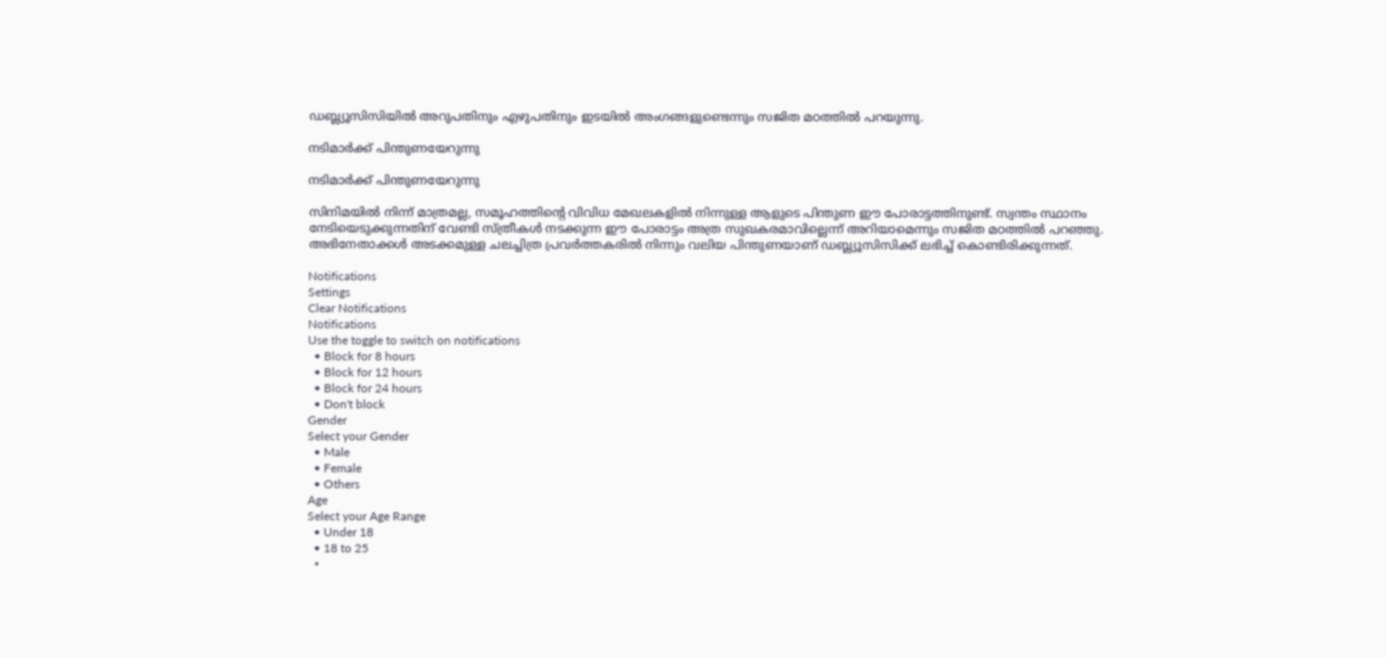ഡബ്ല്യൂസിസിയില്‍ അറുപതിനും എഴുപതിനും ഇടയില്‍ അംഗങ്ങളുണ്ടെന്നും സജിത മഠത്തില്‍ പറയുന്നു.

നടിമാർക്ക് പിന്തുണയേറുന്നു

നടിമാർക്ക് പിന്തുണയേറുന്നു

സിനിമയില്‍ നിന്ന് മാത്രമല്ല, സമൂഹത്തിന്റെ വിവിധ മേഖലകളില്‍ നിന്നുള്ള ആളുടെ പിന്തുണ ഈ പോരാട്ടത്തിനുണ്ട്. സ്വന്തം സ്ഥാനം നേടിയെടുക്കുന്നതിന് വേണ്ടി സ്ത്രീകള്‍ നടക്കുന്ന ഈ പോരാട്ടം അത്ര സുഖകരമാവില്ലെന്ന് അറിയാമെന്നും സജിത മഠത്തില്‍ പറഞ്ഞു. അഭിനേതാക്കള്‍ അടക്കമുള്ള ചലച്ചിത്ര പ്രവര്‍ത്തകരില്‍ നിന്നും വലിയ പിന്തുണയാണ് ഡബ്ല്യൂസിസിക്ക് ലഭിച്ച് കൊണ്ടിരിക്കുന്നത്.

Notifications
Settings
Clear Notifications
Notifications
Use the toggle to switch on notifications
  • Block for 8 hours
  • Block for 12 hours
  • Block for 24 hours
  • Don't block
Gender
Select your Gender
  • Male
  • Female
  • Others
Age
Select your Age Range
  • Under 18
  • 18 to 25
  •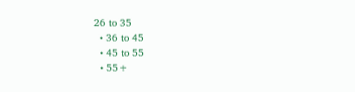26 to 35
  • 36 to 45
  • 45 to 55
  • 55+